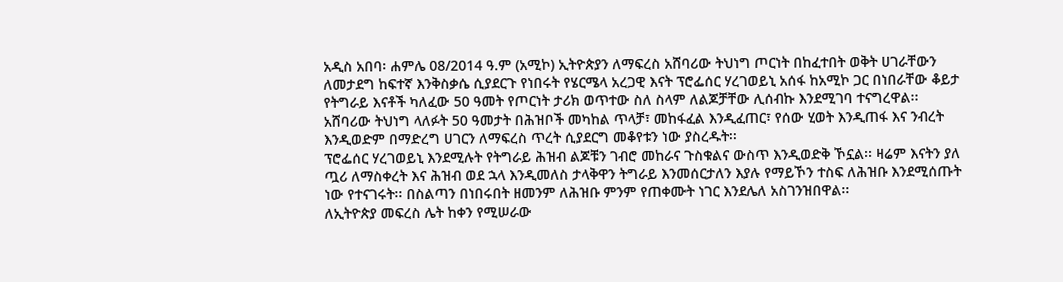አዲስ አበባ፡ ሐምሌ 08/2014 ዓ.ም (አሚኮ) ኢትዮጵያን ለማፍረስ አሸባሪው ትህነግ ጦርነት በከፈተበት ወቅት ሀገራቸውን ለመታደግ ከፍተኛ እንቅስቃሴ ሲያደርጉ የነበሩት የሄርሜላ አረጋዊ እናት ፕሮፌሰር ሃረገወይኒ አሰፋ ከአሚኮ ጋር በነበራቸው ቆይታ የትግራይ እናቶች ካለፈው 50 ዓመት የጦርነት ታሪክ ወጥተው ስለ ስላም ለልጆቻቸው ሊሰብኩ እንደሚገባ ተናግረዋል፡፡
አሸባሪው ትህነግ ላለፉት 50 ዓመታት በሕዝቦች መካከል ጥላቻ፣ መከፋፈል እንዲፈጠር፣ የሰው ሂወት እንዲጠፋ እና ንብረት እንዲወድም በማድረግ ሀገርን ለማፍረስ ጥረት ሲያደርግ መቆየቱን ነው ያስረዱት፡፡
ፕሮፌሰር ሃረገወይኒ እንደሚሉት የትግራይ ሕዝብ ልጆቹን ገብሮ መከራና ጉስቁልና ውስጥ እንዲወድቅ ኾኗል፡፡ ዛሬም እናትን ያለ ጧሪ ለማስቀረት እና ሕዝብ ወደ ኋላ እንዲመለስ ታላቅዋን ትግራይ እንመሰርታለን እያሉ የማይኾን ተስፍ ለሕዝቡ እንደሚሰጡት ነው የተናገሩት፡፡ በስልጣን በነበሩበት ዘመንም ለሕዝቡ ምንም የጠቀሙት ነገር እንደሌለ አስገንዝበዋል፡፡
ለኢትዮጵያ መፍረስ ሌት ከቀን የሚሠራው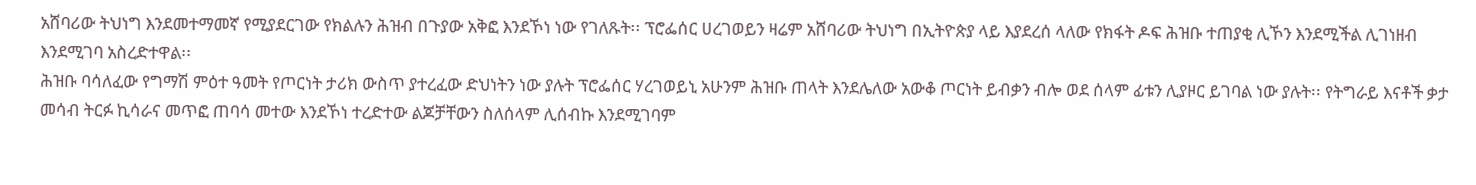አሸባሪው ትህነግ እንደመተማመኛ የሚያደርገው የክልሉን ሕዝብ በጉያው አቅፎ እንደኾነ ነው የገለጹት፡፡ ፕሮፌሰር ሀረገወይን ዛሬም አሸባሪው ትህነግ በኢትዮጵያ ላይ እያደረሰ ላለው የክፋት ዶፍ ሕዝቡ ተጠያቂ ሊኾን እንደሚችል ሊገነዘብ እንደሚገባ አስረድተዋል፡፡
ሕዝቡ ባሳለፈው የግማሽ ምዕተ ዓመት የጦርነት ታሪክ ውስጥ ያተረፈው ድህነትን ነው ያሉት ፕሮፌሰር ሃረገወይኒ አሁንም ሕዝቡ ጠላት እንደሌለው አውቆ ጦርነት ይብቃን ብሎ ወደ ሰላም ፊቱን ሊያዞር ይገባል ነው ያሉት፡፡ የትግራይ እናቶች ቃታ መሳብ ትርፉ ኪሳራና መጥፎ ጠባሳ መተው እንደኾነ ተረድተው ልጆቻቸውን ስለሰላም ሊሰብኩ እንደሚገባም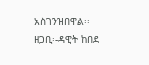አስገንዝበዋል፡፡
ዘጋቢ፡-ዳዊት ከበደ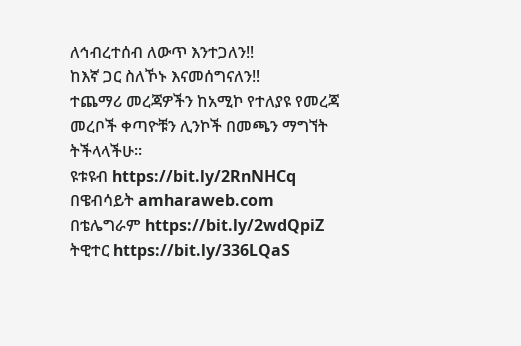ለኅብረተሰብ ለውጥ እንተጋለን‼
ከእኛ ጋር ስለኾኑ እናመሰግናለን‼
ተጨማሪ መረጃዎችን ከአሚኮ የተለያዩ የመረጃ መረቦች ቀጣዮቹን ሊንኮች በመጫን ማግኘት ትችላላችሁ፡፡
ዩቱዩብ https://bit.ly/2RnNHCq
በዌብሳይት amharaweb.com
በቴሌግራም https://bit.ly/2wdQpiZ
ትዊተር https://bit.ly/336LQaS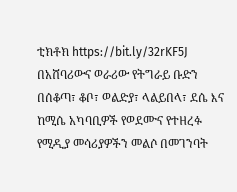ቲክቶክ https://bit.ly/32rKF5J
በአሸባሪውና ወራሪው የትግራይ ቡድን በሰቆጣ፣ ቆቦ፣ ወልድያ፣ ላልይበላ፣ ደሴ እና ከሚሴ አካባቢዎች የወደሙና የተዘረፉ የሚዲያ መሳሪያዎችን መልሶ በመገንባት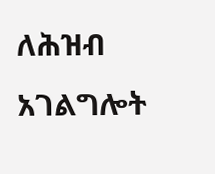ለሕዝብ አገልግሎት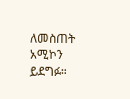ለመስጠት አሚኮን ይደግፉ።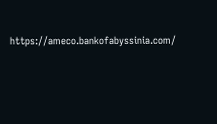https://ameco.bankofabyssinia.com/